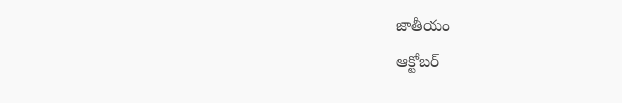జాతీయం
ఆక్టోబర్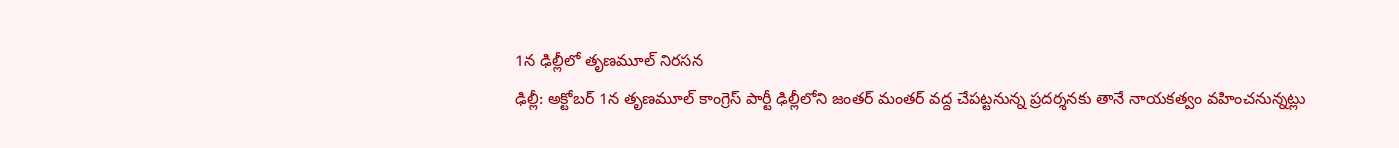1న ఢిల్లీలో తృణమూల్ నిరసన
ఢిల్లీ: అక్టోబర్ 1న తృణమూల్ కాంగ్రెస్ పార్టీ ఢిల్లీలోని జంతర్ మంతర్ వద్ద చేపట్టనున్న ప్రదర్శనకు తానే నాయకత్వం వహించనున్నట్లు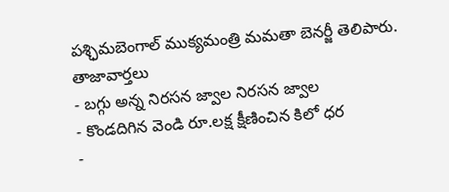పశ్ఛిమబెంగాల్ ముక్యమంత్రి మమతా బెనర్జీ తెలిపారు.
తాజావార్తలు
- బగ్గు అన్న నిరసన జ్వాల నిరసన జ్వాల
- కొండదిగిన వెండి రూ.లక్ష క్షీణించిన కిలో ధర
-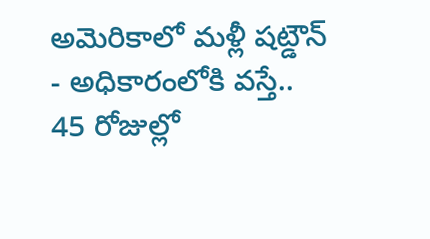అమెరికాలో మళ్లీ షట్డౌన్
- అధికారంలోకి వస్తే.. 45 రోజుల్లో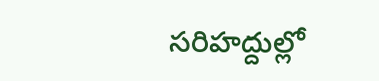సరిహద్దుల్లో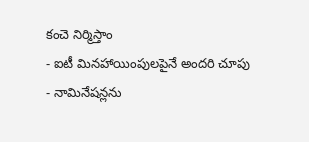కంచె నిర్మిస్తాం
- ఐటీ మినహాయింపులపైనే అందరి చూపు
- నామినేషన్లను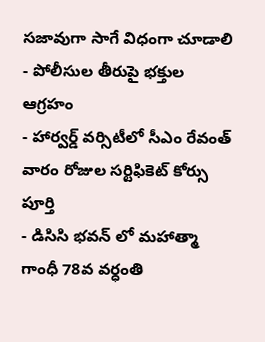సజావుగా సాగే విధంగా చూడాలి
- పోలీసుల తీరుపై భక్తుల ఆగ్రహం
- హార్వర్డ్ వర్సిటీలో సీఎం రేవంత్ వారం రోజుల సర్టిఫికెట్ కోర్సు పూర్తి
- డిసిసి భవన్ లో మహాత్మా గాంధీ 78వ వర్ధంతి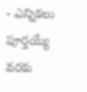- ఎన్నికలు పూర్తయ్యే వరకు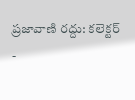ప్రజావాణి రద్దు: కలెక్టర్
-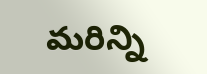మరిన్ని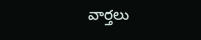వార్తలు